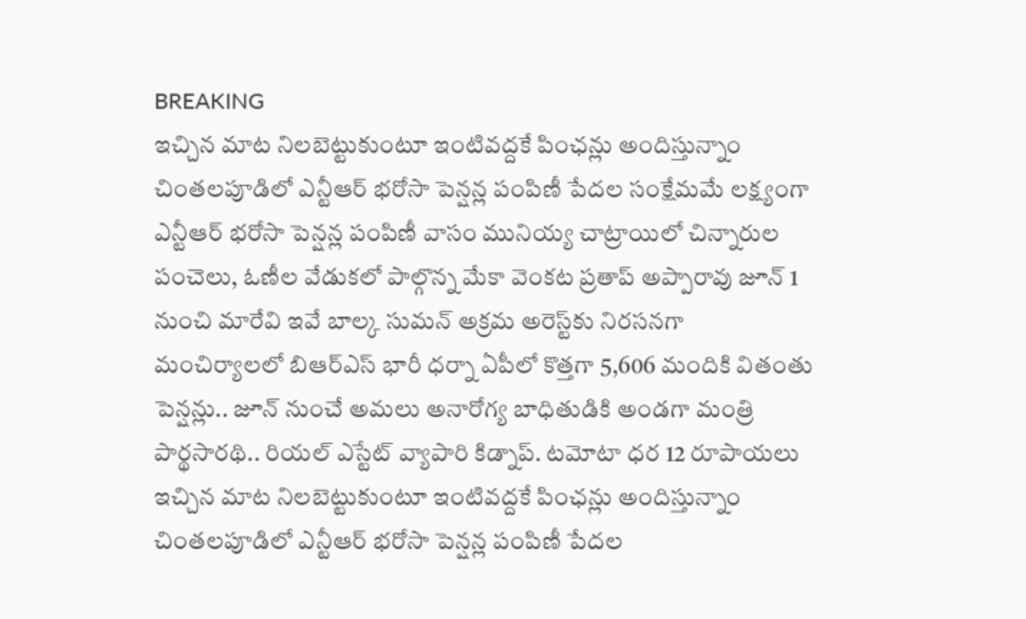BREAKING
ఇచ్చిన మాట నిలబెట్టుకుంటూ ఇంటివద్దకే పింఛన్లు అందిస్తున్నాం చింతలపూడిలో ఎన్టీఆర్ భరోసా పెన్షన్ల పంపిణీ పేదల సంక్షేమమే లక్ష్యంగా ఎన్టీఆర్ భరోసా పెన్షన్ల పంపిణీ వాసం మునియ్య చాట్రాయిలో చిన్నారుల పంచెలు, ఓణీల వేడుకలో పాల్గొన్న మేకా వెంకట ప్రతాప్ అప్పారావు జూన్ 1 నుంచి మారేవి ఇవే బాల్క సుమన్ అక్రమ అరెస్ట్‌కు నిరసనగా మంచిర్యాలలో బిఆర్‌ఎస్ భారీ ధర్నా ఏపీలో కొత్తగా 5,606 మందికి వితంతు పెన్షన్లు.. జూన్ నుంచే అమలు అనారోగ్య బాధితుడికి అండగా మంత్రి పార్థసారథి.. రియల్ ఎస్టేట్ వ్యాపారి కిడ్నాప్. టమోటా ధర 12 రూపాయలు ఇచ్చిన మాట నిలబెట్టుకుంటూ ఇంటివద్దకే పింఛన్లు అందిస్తున్నాం చింతలపూడిలో ఎన్టీఆర్ భరోసా పెన్షన్ల పంపిణీ పేదల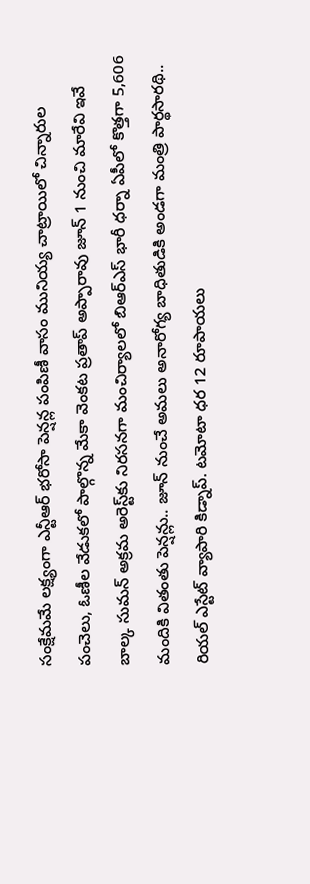సంక్షేమమే లక్ష్యంగా ఎన్టీఆర్ భరోసా పెన్షన్ల పంపిణీ వాసం మునియ్య చాట్రాయిలో చిన్నారుల పంచెలు, ఓణీల వేడుకలో పాల్గొన్న మేకా వెంకట ప్రతాప్ అప్పారావు జూన్ 1 నుంచి మారేవి ఇవే బాల్క సుమన్ అక్రమ అరెస్ట్‌కు నిరసనగా మంచిర్యాలలో బిఆర్‌ఎస్ భారీ ధర్నా ఏపీలో కొత్తగా 5,606 మందికి వితంతు పెన్షన్లు.. జూన్ నుంచే అమలు అనారోగ్య బాధితుడికి అండగా మంత్రి పార్థసారథి.. రియల్ ఎస్టేట్ వ్యాపారి కిడ్నాప్. టమోటా ధర 12 రూపాయలు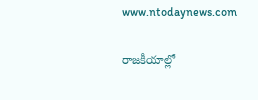www.ntodaynews.com

రాజకీయాల్లో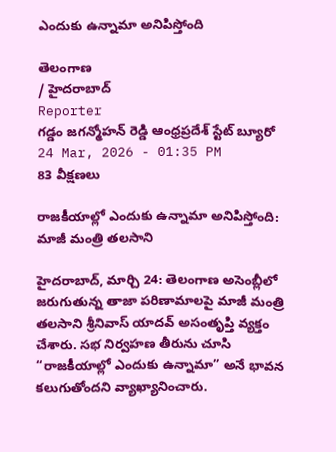ఎందుకు ఉన్నామా అనిపిస్తోంది

తెలంగాణ
/ హైదరాబాద్
Reporter
గడ్డం జగన్మోహన్ రెడ్డి ఆంధ్రప్రదేశ్ స్టేట్ బ్యూరో
24 Mar, 2026 - 01:35 PM
83 వీక్షణలు

రాజకీయాల్లో ఎందుకు ఉన్నామా అనిపిస్తోంది: మాజీ మంత్రి తలసాని

హైదరాబాద్, మార్చి 24: తెలంగాణ అసెంబ్లీలో జరుగుతున్న తాజా పరిణామాలపై మాజీ మంత్రి తలసాని శ్రీనివాస్ యాదవ్ అసంతృప్తి వ్యక్తం చేశారు. సభ నిర్వహణ తీరును చూసి “రాజకీయాల్లో ఎందుకు ఉన్నామా” అనే భావన కలుగుతోందని వ్యాఖ్యానించారు.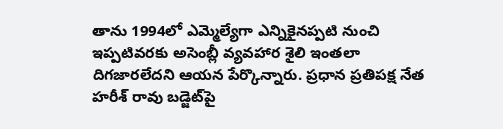తాను 1994లో ఎమ్మెల్యేగా ఎన్నికైనప్పటి నుంచి ఇప్పటివరకు అసెంబ్లీ వ్యవహార శైలి ఇంతలా దిగజారలేదని ఆయన పేర్కొన్నారు. ప్రధాన ప్రతిపక్ష నేత హరీశ్ రావు బడ్జెట్‌పై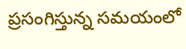ప్రసంగిస్తున్న సమయంలో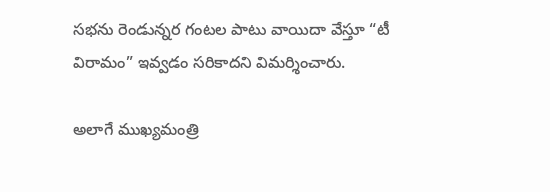సభను రెండున్నర గంటల పాటు వాయిదా వేస్తూ “టీ విరామం” ఇవ్వడం సరికాదని విమర్శించారు.

అలాగే ముఖ్యమంత్రి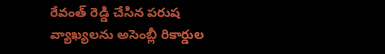రేవంత్ రెడ్డి చేసిన పరుష వ్యాఖ్యలను అసెంబ్లీ రికార్డుల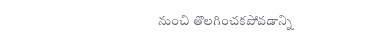నుంచి తొలగించకపోవడాన్ని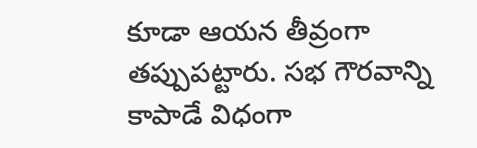కూడా ఆయన తీవ్రంగా తప్పుపట్టారు. సభ గౌరవాన్ని కాపాడే విధంగా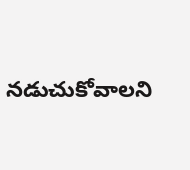నడుచుకోవాలని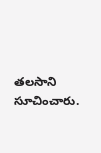తలసాని సూచించారు.